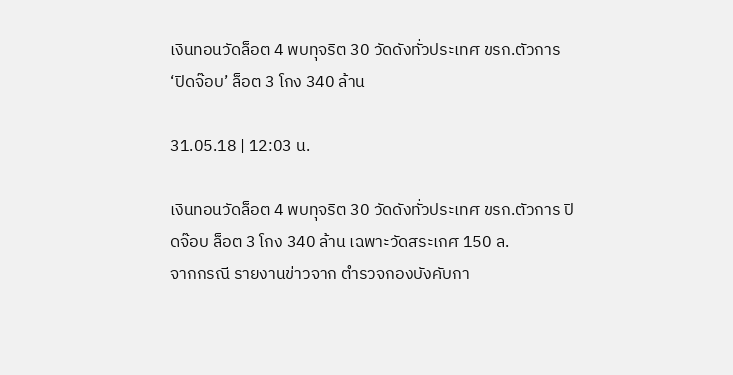เงินทอนวัดล็อต 4 พบทุจริต 30 วัดดังทั่วประเทศ ขรก.ตัวการ ‘ปิดจ๊อบ’ ล็อต 3 โกง 340 ล้าน

31.05.18 | 12:03 น.

เงินทอนวัดล็อต 4 พบทุจริต 30 วัดดังทั่วประเทศ ขรก.ตัวการ ปิดจ๊อบ ล็อต 3 โกง 340 ล้าน เฉพาะวัดสระเกศ 150 ล.
จากกรณี รายงานข่าวจาก ตำรวจกองบังคับกา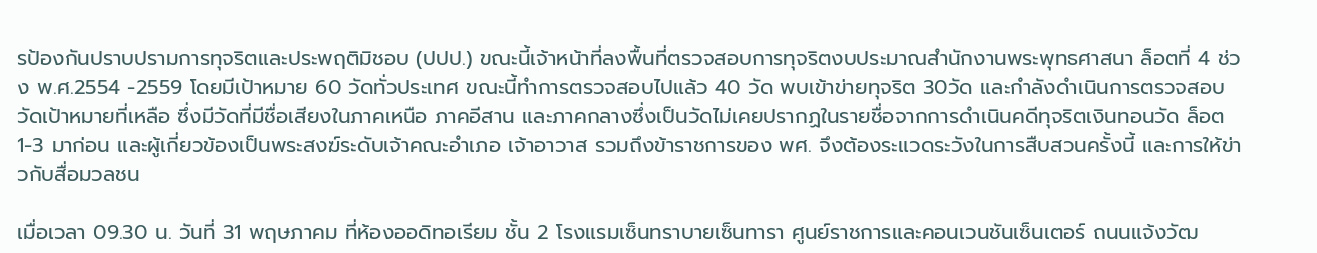รป้องกันปราบปรามการทุจริตและประพฤติมิชอบ (ปปป.) ขณะนี้เจ้าหน้าที่ลงพื้นที่ตรวจสอบการทุจริตงบประมาณสำนักงานพระพุทธศาสนา ล็อตที่ 4 ช่วง พ.ศ.2554 -2559 โดยมีเป้าหมาย 60 วัดทั่วประเทศ ขณะนี้ทำการตรวจสอบไปแล้ว 40 วัด พบเข้าข่ายทุจริต 30วัด และกำลังดำเนินการตรวจสอบวัดเป้าหมายที่เหลือ ซึ่งมีวัดที่มีชื่อเสียงในภาคเหนือ ภาคอีสาน และภาคกลางซึ่งเป็นวัดไม่เคยปรากฏในรายชื่อจากการดำเนินคดีทุจริตเงินทอนวัด ล็อต1-3 มาก่อน และผู้เกี่ยวข้องเป็นพระสงฆ์ระดับเจ้าคณะอำเภอ เจ้าอาวาส รวมถึงข้าราชการของ พศ. จึงต้องระแวดระวังในการสืบสวนครั้งนี้ และการให้ข่าวกับสื่อมวลชน

เมื่อเวลา 09.30 น. วันที่ 31 พฤษภาคม ที่ห้องออดิทอเรียม ชั้น 2 โรงแรมเซ็นทราบายเซ็นทารา ศูนย์ราชการและคอนเวนชันเซ็นเตอร์ ถนนแจ้งวัฒ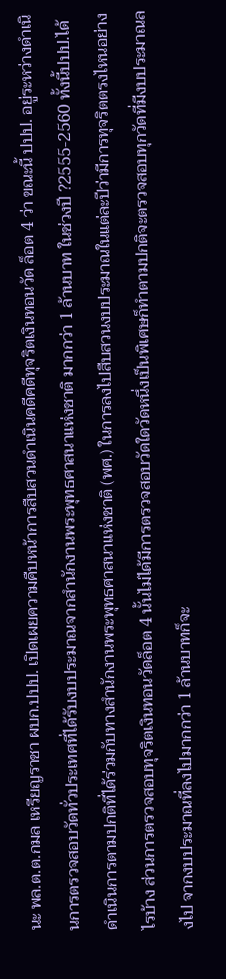นะ พล.ต.ต.กมล เหรียญราชา ผบก.ปปป. เปิดเผยความคืบหน้าการสืบสวนดำเนินคดีคดีทุจริตเงินทอนวัด ล็อต 4 ว่า ขณะนี้ ปปป. อยู่ระหว่างดำเนินการตรวจสอบวัดทั่วประเทศที่ได้รับงบประมาณจากสำนักงานพระพุทธศาสนาแห่งชาติ มากกว่า 1 ล้านบาท ในช่วงปี ?2555-2560 ทั้งนี้ปปป.ได้ดำเนินการตามปกติที่ได้ร่วมกับทางสำนักงานพระพุทธศาสนาแห่งชาติ (พศ.) ในการลงไปสืบสวนงบประมาณในแต่ละปีว่ามีการทุจริตตรงไหนอย่างไรบ้าง ส่วนการตรวจสอบทุจริตเงินทอนวัดล็อต 4 นั้นไม่ได้มีการตรวจสอบวัดใดวัดหนึ่งเป็นพิเศษก็ทำตามปกติจะตรวจสอบทุกวัดที่มีงบประมาณลงไป จากงบประมาณที่ลงไปมากกว่า 1 ล้านบาทก็จะ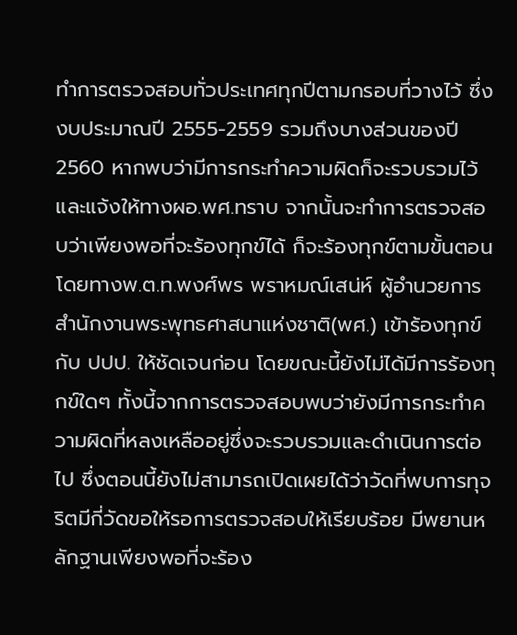ทำการตรวจสอบทั่วประเทศทุกปีตามกรอบที่วางไว้ ซึ่งงบประมาณปี 2555-2559 รวมถึงบางส่วนของปี 2560 หากพบว่ามีการกระทำความผิดก็จะรวบรวมไว้และแจ้งให้ทางผอ.พศ.ทราบ จากนั้นจะทำการตรวจสอบว่าเพียงพอที่จะร้องทุกข์ได้ ก็จะร้องทุกข์ตามขั้นตอน โดยทางพ.ต.ท.พงศ์พร พราหมณ์เสน่ห์ ผู้อำนวยการสำนักงานพระพุทธศาสนาแห่งชาติ(พศ.) เข้าร้องทุกข์กับ ปปป. ให้ชัดเจนก่อน โดยขณะนี้ยังไม่ได้มีการร้องทุกข์ใดๆ ทั้งนี้จากการตรวจสอบพบว่ายังมีการกระทำความผิดที่หลงเหลืออยู่ซึ่งจะรวบรวมและดำเนินการต่อไป ซึ่งตอนนี้ยังไม่สามารถเปิดเผยได้ว่าวัดที่พบการทุจริตมีกี่วัดขอให้รอการตรวจสอบให้เรียบร้อย มีพยานหลักฐานเพียงพอที่จะร้อง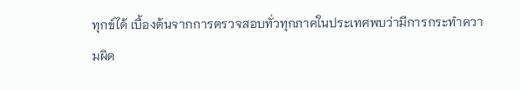ทุกข์ได้ เบื้องต้นจากการตรวจสอบทั่วทุกภาคในประเทศพบว่ามีการกระทำความผิด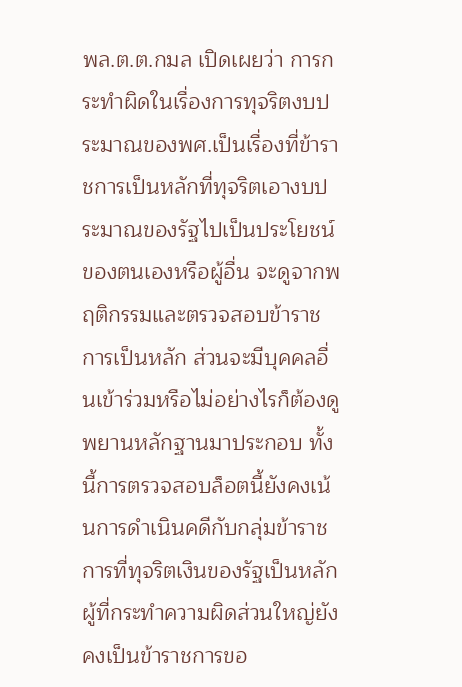พล.ต.ต.กมล เปิดเผยว่า การกระทำผิดในเรื่องการทุจริตงบประมาณของพศ.เป็นเรื่องที่ข้าราชการเป็นหลักที่ทุจริตเอางบประมาณของรัฐไปเป็นประโยชน์ของตนเองหรือผู้อื่น จะดูจากพฤติกรรมและตรวจสอบข้าราชการเป็นหลัก ส่วนจะมีบุคคลอื่นเข้าร่วมหรือไม่อย่างไรก็ต้องดูพยานหลักฐานมาประกอบ ทั้งนี้การตรวจสอบล็อตนี้ยังคงเน้นการดำเนินคดีกับกลุ่มข้าราชการที่ทุจริตเงินของรัฐเป็นหลัก ผู้ที่กระทำความผิดส่วนใหญ่ยังคงเป็นข้าราชการขอ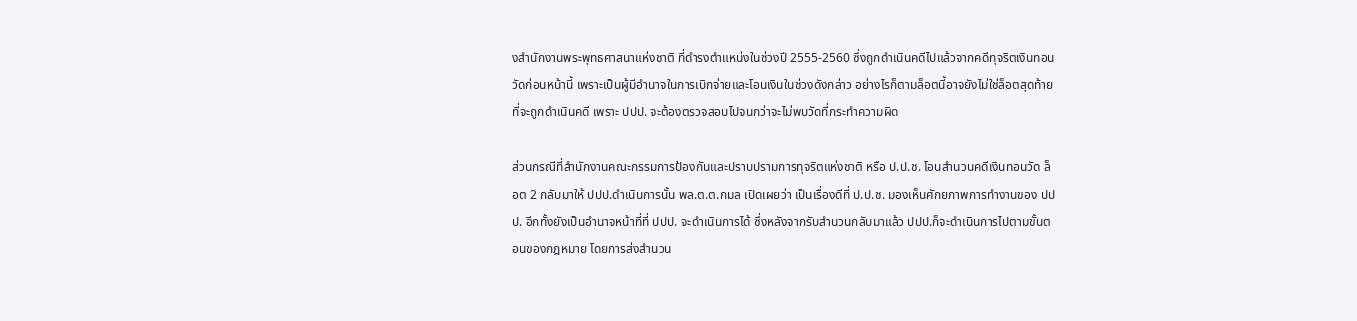งสำนักงานพระพุทธศาสนาแห่งชาติ ที่ดำรงตำแหน่งในช่วงปี 2555-2560 ซึ่งถูกดำเนินคดีไปแล้วจากคดีทุจริตเงินทอนวัดก่อนหน้านี้ เพราะเป็นผู้มีอำนาจในการเบิกจ่ายและโอนเงินในช่วงดังกล่าว อย่างไรก็ตามล็อตนี้อาจยังไม่ใช่ล็อตสุดท้ายที่จะถูกดำเนินคดี เพราะ ปปป. จะต้องตรวจสอบไปจนกว่าจะไม่พบวัดที่กระทำความผิด

ส่วนกรณีที่สำนักงานคณะกรรมการป้องกันและปราบปรามการทุจริตแห่งชาติ หรือ ป.ป.ช. โอนสำนวนคดีเงินทอนวัด ล็อต 2 กลับมาให้ ปปป.ดำเนินการนั้น พล.ต.ต.กมล เปิดเผยว่า เป็นเรื่องดีที่ ป.ป.ช. มองเห็นศักยภาพการทำงานของ ปปป. อีกทั้งยังเป็นอำนาจหน้าที่ที่ ปปป. จะดำเนินการได้ ซึ่งหลังจากรับสำนวนกลับมาแล้ว ปปป.ก็จะดำเนินการไปตามขั้นตอนของกฎหมาย โดยการส่งสำนวน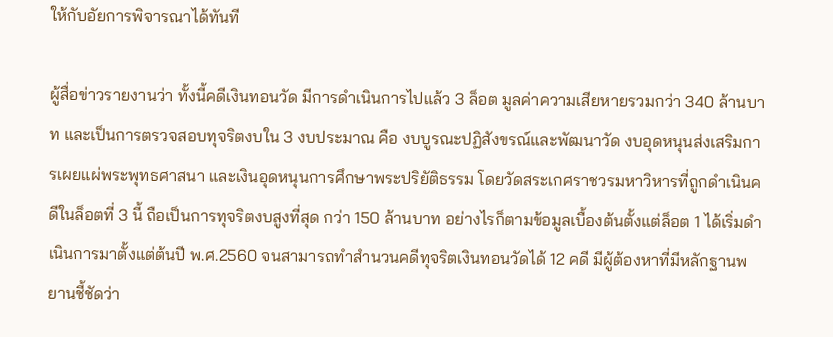ให้กับอัยการพิจารณาได้ทันที

ผู้สื่อข่าวรายงานว่า ทั้งนี้คดีเงินทอนวัด มีการดำเนินการไปแล้ว 3 ล็อต มูลค่าความเสียหายรวมกว่า 340 ล้านบาท และเป็นการตรวจสอบทุจริตงบใน 3 งบประมาณ คือ งบบูรณะปฏิสังขรณ์และพัฒนาวัด งบอุดหนุนส่งเสริมการเผยแผ่พระพุทธศาสนา และเงินอุดหนุนการศึกษาพระปริยัติธรรม โดยวัดสระเกศราชวรมหาวิหารที่ถูกดำเนินคดีในล็อตที่ 3 นี้ ถือเป็นการทุจริตงบสูงที่สุด กว่า 150 ล้านบาท อย่างไรก็ตามข้อมูลเบื้องต้นตั้งแต่ล็อต 1 ได้เริ่มดำเนินการมาตั้งแต่ต้นปี พ.ศ.2560 จนสามารถทำสำนวนคดีทุจริตเงินทอนวัดได้ 12 คดี มีผู้ต้องหาที่มีหลักฐานพยานชี้ชัดว่า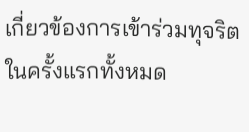เกี่ยวข้องการเข้าร่วมทุจริตในครั้งแรกทั้งหมด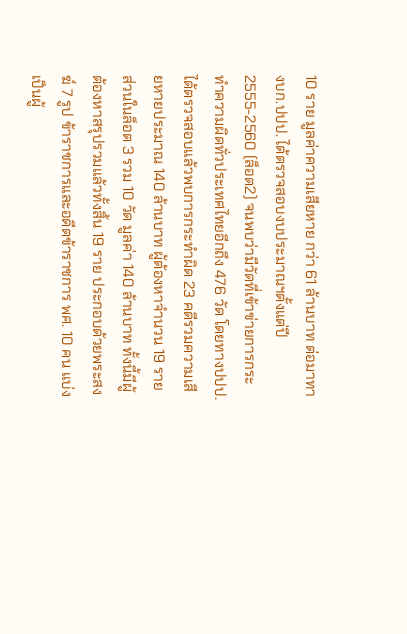10 ราย มูลค่าความเสียหาย กว่า 61 ล้านบาท ต่อมาทางบก.ปปป. ได้ตรวจสอบงบประมาณฯตั้งแต่ปี 2555-2560 (ล็อต2) จนพบว่ามีวัดที่เข้าข่ายการกระทำความผิดทั่วประเทศไทยอีกถึง 476 วัด โดยทางปปป.ได้ตรวจสอบแล้วพบการกระทำผิด 23 คดีรวมความเสียหายประมาณ 140 ล้านบาท ผู้ต้องหาจำนวน 19 ราย ส่วนในล็อต 3 รวม 10 วัด มูลค่า 140 ล้านบาท ทั้งนี้มีผู้ต้องหาสรุปรวมแล้วทั้งสิ้น 19 ราย ประกอบด้วยพระสงฆ์ 7 รูป ข้าราชการและอดีตข้าราชการ พศ. 10 คน แบ่งเป็นผู้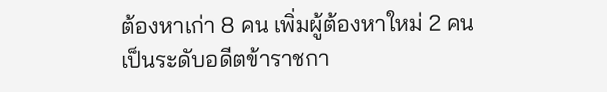ต้องหาเก่า 8 คน เพิ่มผู้ต้องหาใหม่ 2 คน เป็นระดับอดีตข้าราชกา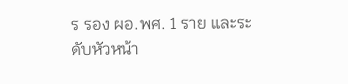ร รอง ผอ.พศ. 1 ราย และระดับหัวหน้า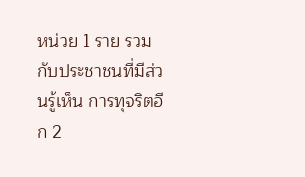หน่วย 1 ราย รวมกับประชาชนที่มีส่วนรู้เห็น การทุจริตอีก 2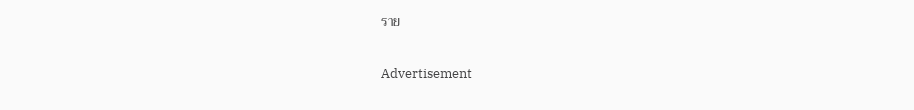ราย

Advertisement